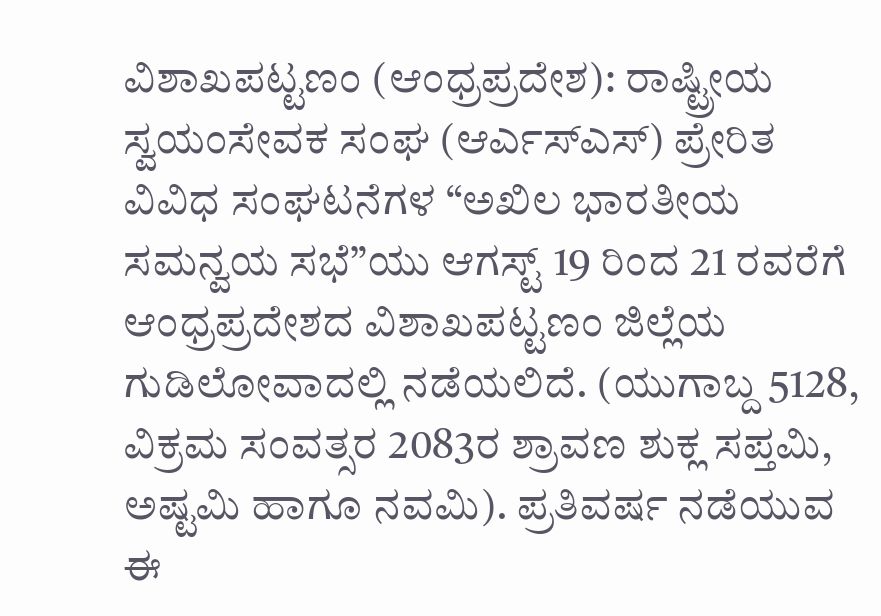ವಿಶಾಖಪಟ್ಟಣಂ (ಆಂಧ್ರಪ್ರದೇಶ): ರಾಷ್ಟ್ರೀಯ ಸ್ವಯಂಸೇವಕ ಸಂಘ (ಆರ್ಎಸ್ಎಸ್) ಪ್ರೇರಿತ ವಿವಿಧ ಸಂಘಟನೆಗಳ “ಅಖಿಲ ಭಾರತೀಯ ಸಮನ್ವಯ ಸಭೆ”ಯು ಆಗಸ್ಟ್ 19 ರಿಂದ 21 ರವರೆಗೆ ಆಂಧ್ರಪ್ರದೇಶದ ವಿಶಾಖಪಟ್ಟಣಂ ಜಿಲ್ಲೆಯ ಗುಡಿಲೋವಾದಲ್ಲಿ ನಡೆಯಲಿದೆ. (ಯುಗಾಬ್ದ 5128, ವಿಕ್ರಮ ಸಂವತ್ಸರ 2083ರ ಶ್ರಾವಣ ಶುಕ್ಲ ಸಪ್ತಮಿ, ಅಷ್ಟಮಿ ಹಾಗೂ ನವಮಿ). ಪ್ರತಿವರ್ಷ ನಡೆಯುವ ಈ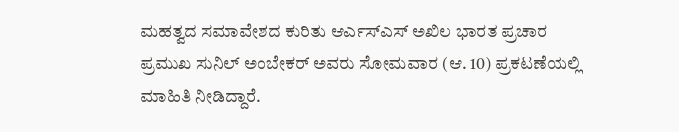ಮಹತ್ವದ ಸಮಾವೇಶದ ಕುರಿತು ಆರ್ಎಸ್ಎಸ್ ಅಖಿಲ ಭಾರತ ಪ್ರಚಾರ ಪ್ರಮುಖ ಸುನಿಲ್ ಅಂಬೇಕರ್ ಅವರು ಸೋಮವಾರ (ಆ. 10) ಪ್ರಕಟಣೆಯಲ್ಲಿ ಮಾಹಿತಿ ನೀಡಿದ್ದಾರೆ.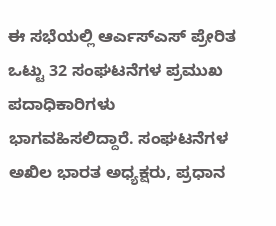ಈ ಸಭೆಯಲ್ಲಿ ಆರ್ಎಸ್ಎಸ್ ಪ್ರೇರಿತ ಒಟ್ಟು 32 ಸಂಘಟನೆಗಳ ಪ್ರಮುಖ ಪದಾಧಿಕಾರಿಗಳು ಭಾಗವಹಿಸಲಿದ್ದಾರೆ. ಸಂಘಟನೆಗಳ ಅಖಿಲ ಭಾರತ ಅಧ್ಯಕ್ಷರು, ಪ್ರಧಾನ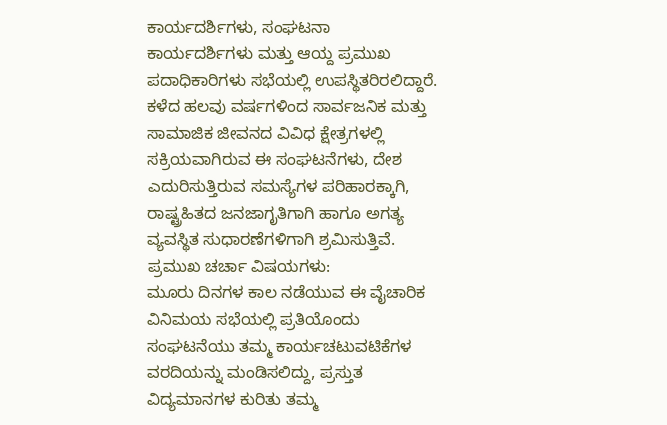ಕಾರ್ಯದರ್ಶಿಗಳು, ಸಂಘಟನಾ ಕಾರ್ಯದರ್ಶಿಗಳು ಮತ್ತು ಆಯ್ದ ಪ್ರಮುಖ ಪದಾಧಿಕಾರಿಗಳು ಸಭೆಯಲ್ಲಿ ಉಪಸ್ಥಿತರಿರಲಿದ್ದಾರೆ. ಕಳೆದ ಹಲವು ವರ್ಷಗಳಿಂದ ಸಾರ್ವಜನಿಕ ಮತ್ತು ಸಾಮಾಜಿಕ ಜೀವನದ ವಿವಿಧ ಕ್ಷೇತ್ರಗಳಲ್ಲಿ ಸಕ್ರಿಯವಾಗಿರುವ ಈ ಸಂಘಟನೆಗಳು, ದೇಶ ಎದುರಿಸುತ್ತಿರುವ ಸಮಸ್ಯೆಗಳ ಪರಿಹಾರಕ್ಕಾಗಿ, ರಾಷ್ಟ್ರಹಿತದ ಜನಜಾಗೃತಿಗಾಗಿ ಹಾಗೂ ಅಗತ್ಯ ವ್ಯವಸ್ಥಿತ ಸುಧಾರಣೆಗಳಿಗಾಗಿ ಶ್ರಮಿಸುತ್ತಿವೆ.
ಪ್ರಮುಖ ಚರ್ಚಾ ವಿಷಯಗಳು:
ಮೂರು ದಿನಗಳ ಕಾಲ ನಡೆಯುವ ಈ ವೈಚಾರಿಕ ವಿನಿಮಯ ಸಭೆಯಲ್ಲಿ ಪ್ರತಿಯೊಂದು ಸಂಘಟನೆಯು ತಮ್ಮ ಕಾರ್ಯಚಟುವಟಿಕೆಗಳ ವರದಿಯನ್ನು ಮಂಡಿಸಲಿದ್ದು, ಪ್ರಸ್ತುತ ವಿದ್ಯಮಾನಗಳ ಕುರಿತು ತಮ್ಮ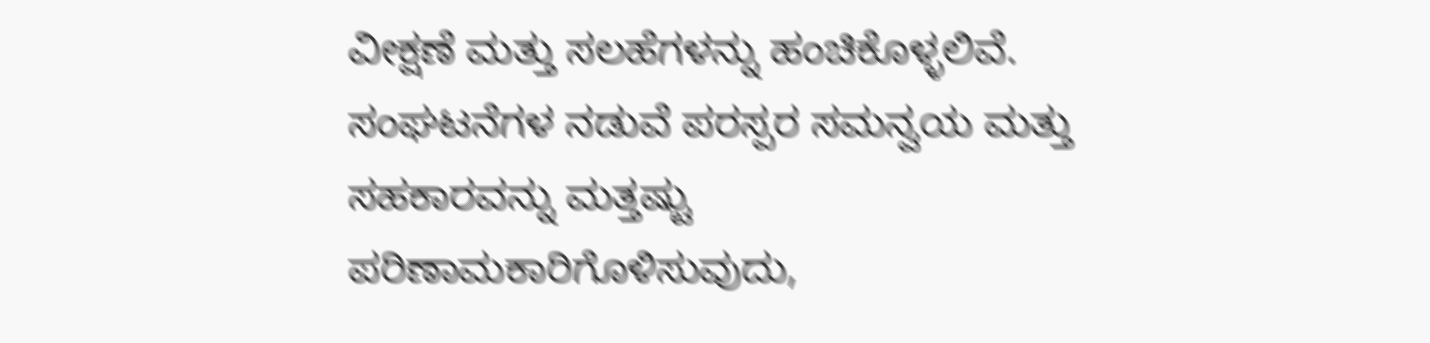ವೀಕ್ಷಣೆ ಮತ್ತು ಸಲಹೆಗಳನ್ನು ಹಂಚಿಕೊಳ್ಳಲಿವೆ. ಸಂಘಟನೆಗಳ ನಡುವೆ ಪರಸ್ಪರ ಸಮನ್ವಯ ಮತ್ತು ಸಹಕಾರವನ್ನು ಮತ್ತಷ್ಟು ಪರಿಣಾಮಕಾರಿಗೊಳಿಸುವುದು,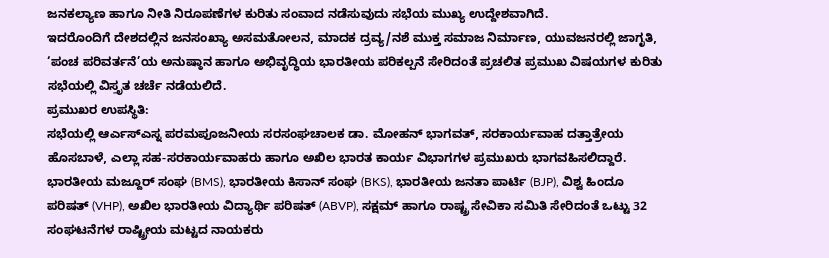ಜನಕಲ್ಯಾಣ ಹಾಗೂ ನೀತಿ ನಿರೂಪಣೆಗಳ ಕುರಿತು ಸಂವಾದ ನಡೆಸುವುದು ಸಭೆಯ ಮುಖ್ಯ ಉದ್ದೇಶವಾಗಿದೆ.
ಇದರೊಂದಿಗೆ ದೇಶದಲ್ಲಿನ ಜನಸಂಖ್ಯಾ ಅಸಮತೋಲನ, ಮಾದಕ ದ್ರವ್ಯ/ನಶೆ ಮುಕ್ತ ಸಮಾಜ ನಿರ್ಮಾಣ, ಯುವಜನರಲ್ಲಿ ಜಾಗೃತಿ, ‘ಪಂಚ ಪರಿವರ್ತನೆ’ಯ ಅನುಷ್ಠಾನ ಹಾಗೂ ಅಭಿವೃದ್ಧಿಯ ಭಾರತೀಯ ಪರಿಕಲ್ಪನೆ ಸೇರಿದಂತೆ ಪ್ರಚಲಿತ ಪ್ರಮುಖ ವಿಷಯಗಳ ಕುರಿತು ಸಭೆಯಲ್ಲಿ ವಿಸ್ತೃತ ಚರ್ಚೆ ನಡೆಯಲಿದೆ.
ಪ್ರಮುಖರ ಉಪಸ್ಥಿತಿ:
ಸಭೆಯಲ್ಲಿ ಆರ್ಎಸ್ಎಸ್ನ ಪರಮಪೂಜನೀಯ ಸರಸಂಘಚಾಲಕ ಡಾ. ಮೋಹನ್ ಭಾಗವತ್, ಸರಕಾರ್ಯವಾಹ ದತ್ತಾತ್ರೇಯ ಹೊಸಬಾಳೆ, ಎಲ್ಲಾ ಸಹ-ಸರಕಾರ್ಯವಾಹರು ಹಾಗೂ ಅಖಿಲ ಭಾರತ ಕಾರ್ಯ ವಿಭಾಗಗಳ ಪ್ರಮುಖರು ಭಾಗವಹಿಸಲಿದ್ದಾರೆ. ಭಾರತೀಯ ಮಜ್ದೂರ್ ಸಂಘ (BMS), ಭಾರತೀಯ ಕಿಸಾನ್ ಸಂಘ (BKS), ಭಾರತೀಯ ಜನತಾ ಪಾರ್ಟಿ (BJP), ವಿಶ್ವ ಹಿಂದೂ ಪರಿಷತ್ (VHP), ಅಖಿಲ ಭಾರತೀಯ ವಿದ್ಯಾರ್ಥಿ ಪರಿಷತ್ (ABVP), ಸಕ್ಷಮ್ ಹಾಗೂ ರಾಷ್ಟ್ರ ಸೇವಿಕಾ ಸಮಿತಿ ಸೇರಿದಂತೆ ಒಟ್ಟು 32 ಸಂಘಟನೆಗಳ ರಾಷ್ಟ್ರೀಯ ಮಟ್ಟದ ನಾಯಕರು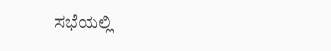ಸಭೆಯಲ್ಲಿ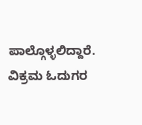ಪಾಲ್ಗೊಳ್ಳಲಿದ್ದಾರೆ.
ವಿಕ್ರಮ ಓದುಗರ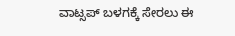ವಾಟ್ಸಪ್ ಬಳಗಕ್ಕೆ ಸೇರಲು ಈ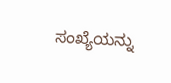ಸಂಖ್ಯೆಯನ್ನು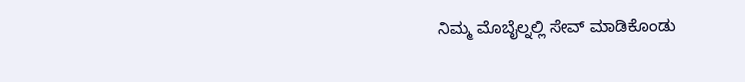ನಿಮ್ಮ ಮೊಬೈಲ್ನಲ್ಲಿ ಸೇವ್ ಮಾಡಿಕೊಂಡು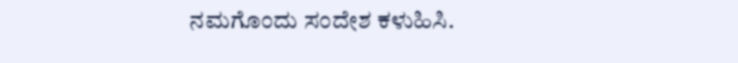ನಮಗೊಂದು ಸಂದೇಶ ಕಳುಹಿಸಿ.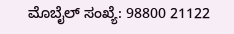ಮೊಬೈಲ್ ಸಂಖ್ಯೆ: 98800 21122